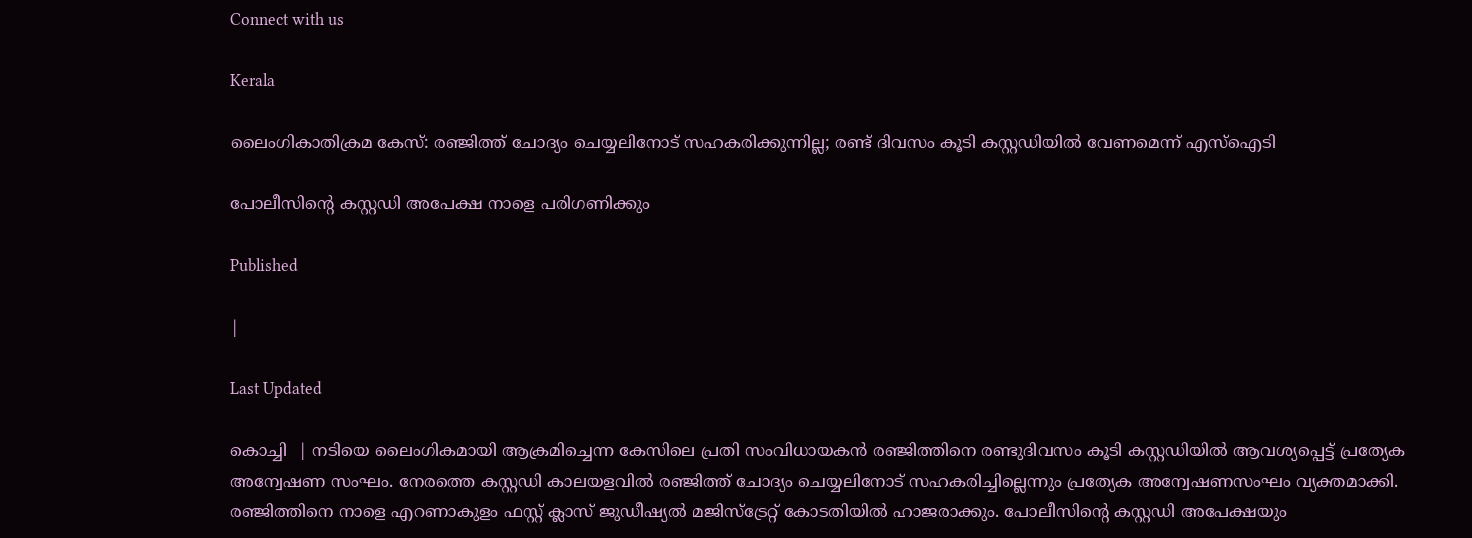Connect with us

Kerala

ലൈംഗികാതിക്രമ കേസ്: രഞ്ജിത്ത് ചോദ്യം ചെയ്യലിനോട് സഹകരിക്കുന്നില്ല; രണ്ട് ദിവസം കൂടി കസ്റ്റഡിയില്‍ വേണമെന്ന് എസ്‌ഐടി

പോലീസിന്റെ കസ്റ്റഡി അപേക്ഷ നാളെ പരിഗണിക്കും

Published

|

Last Updated

കൊച്ചി  | നടിയെ ലൈംഗികമായി ആക്രമിച്ചെന്ന കേസിലെ പ്രതി സംവിധായകന്‍ രഞ്ജിത്തിനെ രണ്ടുദിവസം കൂടി കസ്റ്റഡിയില്‍ ആവശ്യപ്പെട്ട് പ്രത്യേക അന്വേഷണ സംഘം. നേരത്തെ കസ്റ്റഡി കാലയളവില്‍ രഞ്ജിത്ത് ചോദ്യം ചെയ്യലിനോട് സഹകരിച്ചില്ലെന്നും പ്രത്യേക അന്വേഷണസംഘം വ്യക്തമാക്കി. രഞ്ജിത്തിനെ നാളെ എറണാകുളം ഫസ്റ്റ് ക്ലാസ് ജുഡീഷ്യല്‍ മജിസ്ട്രേറ്റ് കോടതിയില്‍ ഹാജരാക്കും. പോലീസിന്റെ കസ്റ്റഡി അപേക്ഷയും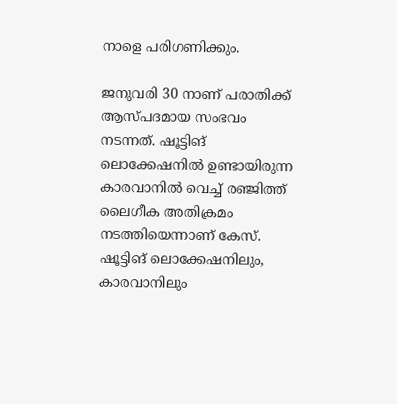നാളെ പരിഗണിക്കും.

ജനുവരി 30 നാണ് പരാതിക്ക് ആസ്പദമായ സംഭവം നടന്നത്. ഷൂട്ടിങ് ലൊക്കേഷനില്‍ ഉണ്ടായിരുന്ന കാരവാനില്‍ വെച്ച് രഞ്ജിത്ത് ലൈഗീക അതിക്രമം നടത്തിയെന്നാണ് കേസ്. ഷൂട്ടിങ് ലൊക്കേഷനിലും, കാരവാനിലും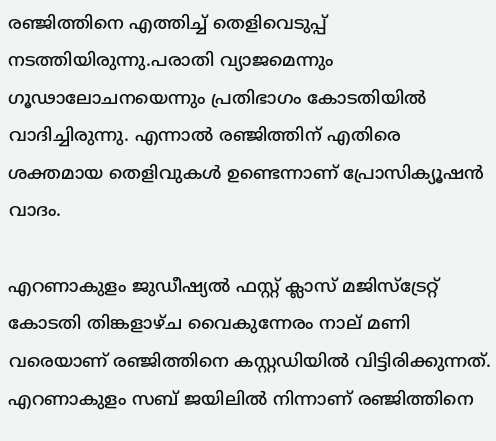രഞ്ജിത്തിനെ എത്തിച്ച് തെളിവെടുപ്പ് നടത്തിയിരുന്നു.പരാതി വ്യാജമെന്നും ഗൂഢാലോചനയെന്നും പ്രതിഭാഗം കോടതിയില്‍ വാദിച്ചിരുന്നു. എന്നാല്‍ രഞ്ജിത്തിന് എതിരെ ശക്തമായ തെളിവുകള്‍ ഉണ്ടെന്നാണ് പ്രോസിക്യൂഷന്‍ വാദം.

എറണാകുളം ജുഡീഷ്യല്‍ ഫസ്റ്റ് ക്ലാസ് മജിസ്‌ട്രേറ്റ് കോടതി തിങ്കളാഴ്ച വൈകുന്നേരം നാല് മണി വരെയാണ് രഞ്ജിത്തിനെ കസ്റ്റഡിയില്‍ വിട്ടിരിക്കുന്നത്. എറണാകുളം സബ് ജയിലില്‍ നിന്നാണ് രഞ്ജിത്തിനെ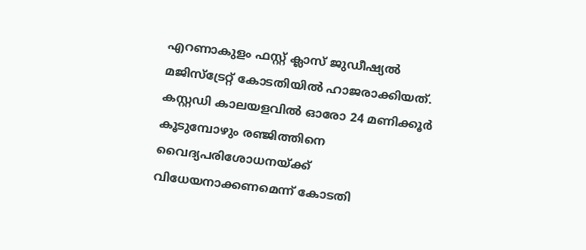എറണാകുളം ഫസ്റ്റ് ക്ലാസ് ജുഡീഷ്യല്‍ മജിസ്ട്രേറ്റ് കോടതിയില്‍ ഹാജരാക്കിയത്. കസ്റ്റഡി കാലയളവില്‍ ഓരോ 24 മണിക്കൂര്‍ കൂടുമ്പോഴും രഞ്ജിത്തിനെ വൈദ്യപരിശോധനയ്ക്ക് വിധേയനാക്കണമെന്ന് കോടതി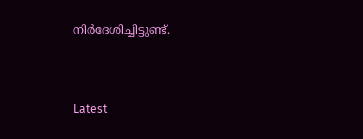നിര്‍ദേശിച്ചിട്ടുണ്ട്.



Latest